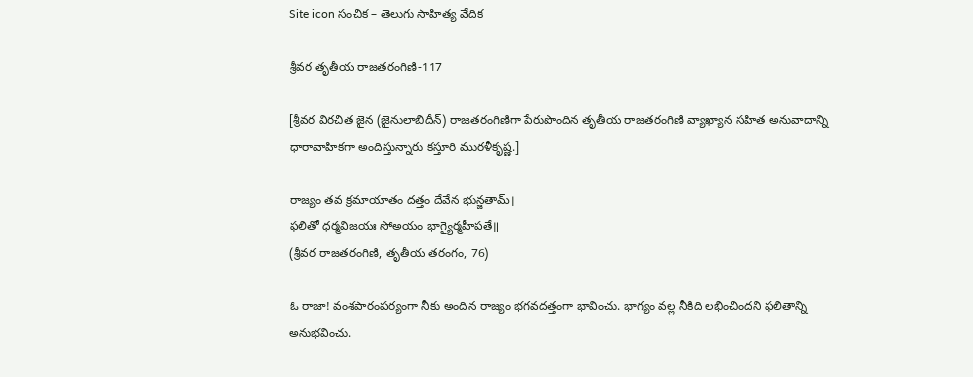Site icon సంచిక – తెలుగు సాహిత్య వేదిక

శ్రీవర తృతీయ రాజతరంగిణి-117

[శ్రీవర విరచిత జైన (జైనులాబిదీన్) రాజతరంగిణిగా పేరుపొందిన తృతీయ రాజతరంగిణి వ్యాఖ్యాన సహిత అనువాదాన్ని ధారావాహికగా అందిస్తున్నారు కస్తూరి మురళీకృష్ణ.]

రాజ్యం తవ క్రమాయాతం దత్తం దేవేన భున్జతామ్।
ఫలితో ధర్మవిజయః సోఅయం భాగ్యైర్మహీపతే॥
(శ్రీవర రాజతరంగిణి, తృతీయ తరంగం, 76)

ఓ రాజా! వంశపారంపర్యంగా నీకు అందిన రాజ్యం భగవదత్తంగా భావించు. భాగ్యం వల్ల నీకిది లభించిందని ఫలితాన్ని అనుభవించు.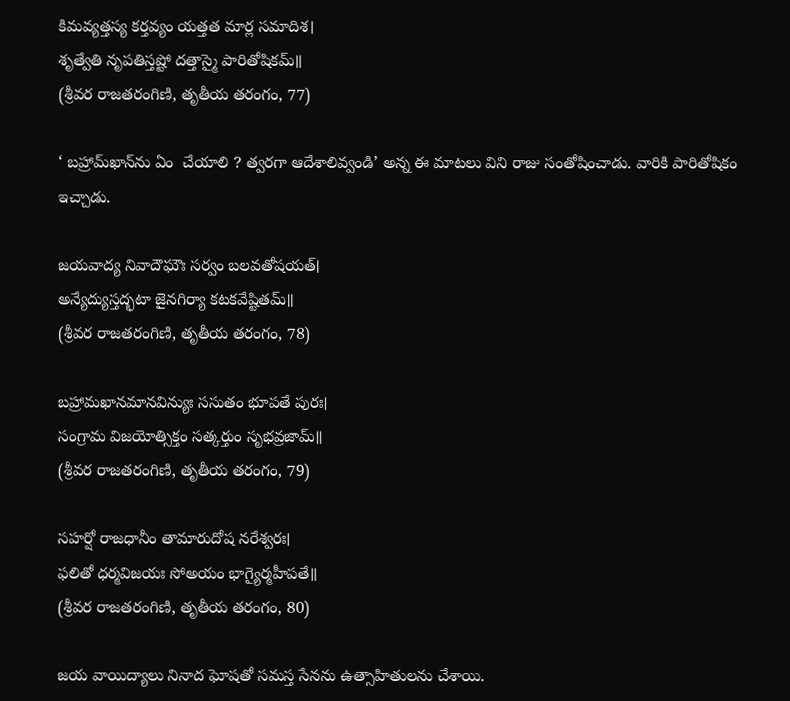కిమవ్యత్తస్య కర్తవ్యం యత్తత మార్ల సమాదిశ।
శృత్వేతి నృపతిస్తష్టో దత్తాస్మై పారితోషికమ్॥
(శ్రీవర రాజతరంగిణి, తృతీయ తరంగం, 77)

‘ బహ్రామ్‌ఖాన్‌ను ఏం  చేయాలి ? త్వరగా ఆదేశాలివ్వండి’ అన్న ఈ మాటలు విని రాజు సంతోషించాడు. వారికి పారితోషికం ఇచ్చాడు.

జయవాద్య నివాదౌఘౌః సర్వం బలవతోషయత్।
అన్యేద్యుస్తద్భటా జైనగిర్యా కటకవేష్టితమ్॥
(శ్రీవర రాజతరంగిణి, తృతీయ తరంగం, 78)

బహ్రామఖానమానవిన్యుః ససుతం భూపతే పురః।
సంగ్రామ విజయోత్సిక్తం సత్కర్తుం సృభవ్రజామ్॥
(శ్రీవర రాజతరంగిణి, తృతీయ తరంగం, 79)

సహర్షో రాజధానీం తామారుదోష నరేశ్వరః।
ఫలితో ధర్మవిజయః సోఅయం భాగ్యైర్మహీపతే॥
(శ్రీవర రాజతరంగిణి, తృతీయ తరంగం, 80)

జయ వాయిద్యాలు నినాద ఘోషతో సమస్త సేనను ఉత్సాహితులను చేశాయి.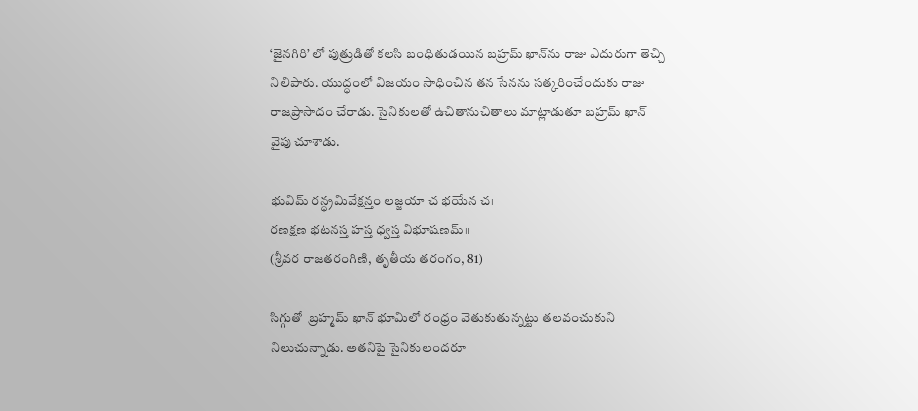‘జైనగిరి’ లో పుత్రుడితో కలసి బంధితుడయిన బహ్రమ్ ఖాన్‌ను రాజు ఎదురుగా తెచ్చి నిలిపారు. యుద్ధంలో విజయం సాధించిన తన సేనను సత్కరించేందుకు రాజు రాజప్రాసాదం చేరాడు. సైనికులతో ఉచితానుచితాలు మాట్లాడుతూ బహ్రమ్ ఖాన్ వైపు చూశాడు.

భువిమ్ రన్ధ్రమివేక్షన్తం లజ్జయా చ భయేన చ।
రణక్షణ భటనస్త హస్త ధ్వస్త విభూషణమ్॥
(శ్రీవర రాజతరంగిణి, తృతీయ తరంగం, 81)

సిగ్గుతో  బ్రహ్మమ్ ఖాన్ భూమిలో రంధ్రం వెతుకుతున్నట్టు తలవంచుకుని నిలుచున్నాడు. అతనిపై సైనికులందరూ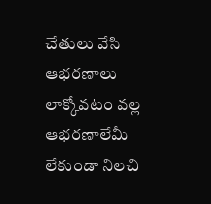చేతులు వేసి ఆభరణాలు లాక్కోవటం వల్ల ఆభరణాలేమీ లేకుండా నిలచి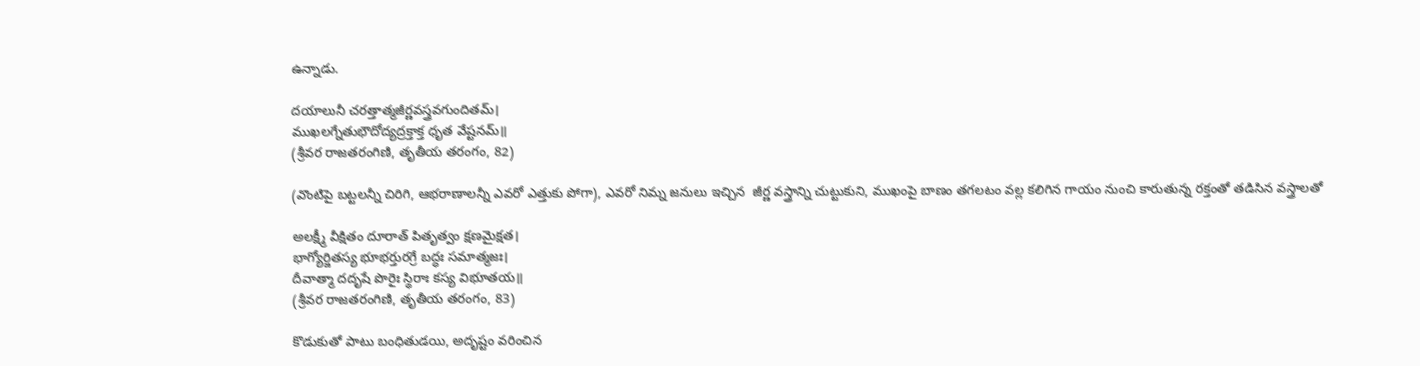ఉన్నాడు.

దయాలునీ చరత్తాత్మజీర్ణవస్త్రవగుందితమ్।
ముఖలగ్నేతుభౌదోద్యద్రక్తాక్త ధృత వేష్టనమ్॥
(శ్రీవర రాజతరంగిణి, తృతీయ తరంగం, 82)

(వొంటిపై బట్టలన్నీ చిరిగి, ఆభరాణాలన్నీ ఎవరో ఎత్తుకు పోగా), ఎవరో నిమ్న జనులు ఇచ్చిన  జీర్ణ వస్త్రాన్ని చుట్టుకుని, ముఖంపై బాణం తగలటం వల్ల కలిగిన గాయం నుంచి కారుతున్న రక్తంతో తడిసిన వస్త్రాలతో

అలక్ష్మీ వీక్షితం దూరాత్ పితృత్వం క్షణమైక్షత।
భాగ్యోర్జితస్య భూభర్తురగ్రే బద్ధః సమాత్మజః।
దీవాత్మా దదృషే పొరైః స్థిరాః కస్య విభూతయ॥
(శ్రీవర రాజతరంగిణి, తృతీయ తరంగం, 83)

కొడుకుతో పాటు బంధితుడయి, అదృష్టం వరించిన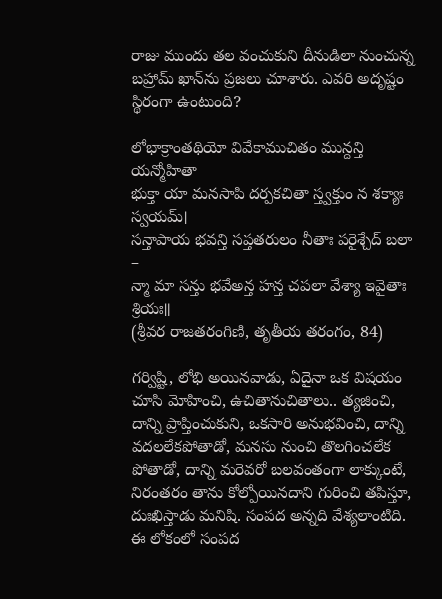రాజు ముందు తల వంచుకుని దీనుడిలా నుంచున్న బహ్రామ్ ఖాన్‌ను ప్రజలు చూశారు. ఎవరి అదృష్టం స్థిరంగా ఉంటుంది?

లోభాక్రాంతథియో వివేకాముచితం మున్దన్తి యన్మోహితా
భుక్తా యా మనసాపి దర్పకచితా స్త్వక్తుం న శక్యాః స్వయమ్।
సన్తాపాయ భవన్తి సప్తతరులం నీతాః పరైశ్చేద్ బలా –
న్మా మా సన్తు భవేఅన్త హన్త చపలా వేశ్యా ఇవైతాః శ్రియః॥
(శ్రీవర రాజతరంగిణి, తృతీయ తరంగం, 84)

గర్విష్టి, లోభి అయినవాడు, ఏదైనా ఒక విషయం చూసి మోహించి, ఉచితానుచితాలు.. త్యజించి, దాన్ని ప్రాప్తించుకుని, ఒకసారి అనుభవించి, దాన్ని వదలలేకపోతాడో, మనసు నుంచి తొలగించలేక పోతాడో, దాన్ని మరెవరో బలవంతంగా లాక్కుంటే, నిరంతరం తాను కోల్పోయినదాని గురించి తపిస్తూ, దుఃఖిస్తాడు మనిషి. సంపద అన్నది వేశ్యలాంటిది. ఈ లోకంలో సంపద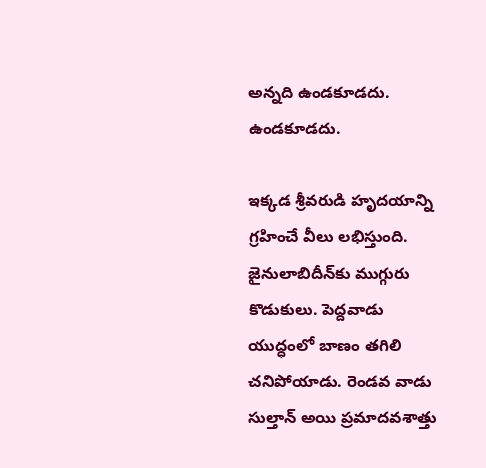అన్నది ఉండకూడదు. ఉండకూడదు.

ఇక్కడ శ్రీవరుడి హృదయాన్ని గ్రహించే వీలు లభిస్తుంది. జైనులాబిదీన్‌కు ముగ్గురు కొడుకులు. పెద్దవాడు యుద్ధంలో బాణం తగిలి చనిపోయాడు. రెండవ వాడు సుల్తాన్ అయి ప్రమాదవశాత్తు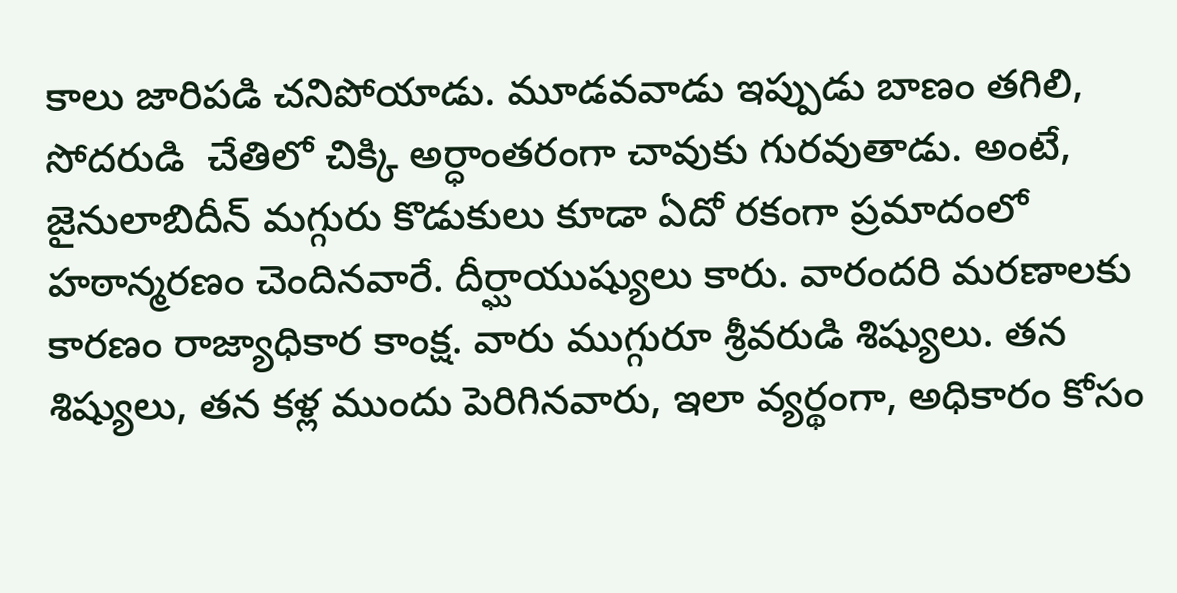కాలు జారిపడి చనిపోయాడు. మూడవవాడు ఇప్పుడు బాణం తగిలి, సోదరుడి  చేతిలో చిక్కి అర్ధాంతరంగా చావుకు గురవుతాడు. అంటే, జైనులాబిదీన్ మగ్గురు కొడుకులు కూడా ఏదో రకంగా ప్రమాదంలో హఠాన్మరణం చెందినవారే. దీర్ఘాయుష్యులు కారు. వారందరి మరణాలకు కారణం రాజ్యాధికార కాంక్ష. వారు ముగ్గురూ శ్రీవరుడి శిష్యులు. తన శిష్యులు, తన కళ్ల ముందు పెరిగినవారు, ఇలా వ్యర్థంగా, అధికారం కోసం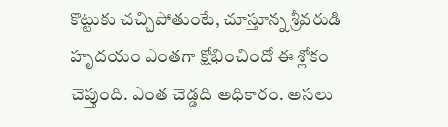కొట్టుకు చచ్చిపోతుంటే, చూస్తూన్న శ్రీవరుడి హృదయం ఎంతగా క్షోభించిందో ఈ శ్లోకం చెప్తుంది. ఎంత చెడ్డది అధికారం. అసలు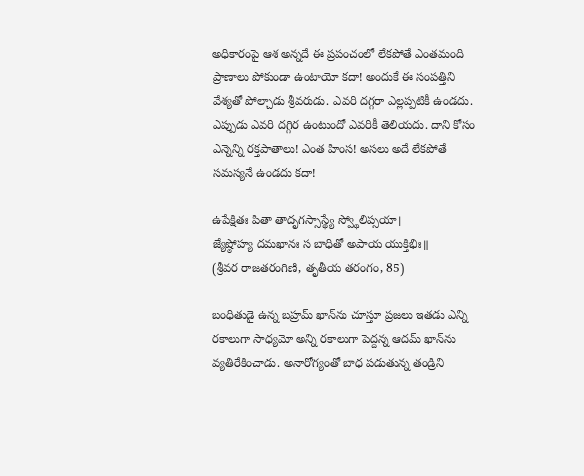అధికారంపై ఆశ అన్నదే ఈ ప్రపంచంలో లేకపోతే ఎంతమంది ప్రాణాలు పోకుండా ఉంటాయో కదా! అందుకే ఈ సంపత్తిని వేశ్యతో పోల్చాడు శ్రీవరుడు. ఎవరి దగ్గరా ఎల్లప్పటికీ ఉండదు. ఎప్పుడు ఎవరి దగ్గిర ఉంటుందో ఎవరికీ తెలియదు. దాని కోసం ఎన్నెన్ని రక్తపాతాలు! ఎంత హింస! అసలు అదే లేకపోతే సమస్యనే ఉండదు కదా!

ఉపేక్షితః పితా తాదృగస్సాస్థ్యే స్వ్థోలిప్సయా।
జ్యేష్ఠోహ్య దమఖానః స బాధితో అపాయ యుక్తిభిః॥
(శ్రీవర రాజతరంగిణి, తృతీయ తరంగం, 85)

బంధితుడై ఉన్న బహ్రమ్ ఖాన్‌ను చూస్తూ ప్రజలు ఇతడు ఎన్ని రకాలుగా సాధ్యమో అన్ని రకాలుగా పెద్దన్న ఆదమ్ ఖాన్‌ను వ్యతిరేకించాడు. అనారోగ్యంతో బాధ పడుతున్న తండ్రిని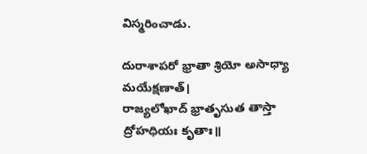విస్మరించాడు.

దురాశాపరో భ్రాతా శ్రియో అసాధ్యా మయేక్షణాత్।
రాజ్యలోఖాద్ భ్రాతృసుత తాస్తా ద్రోహధియః కృతాః॥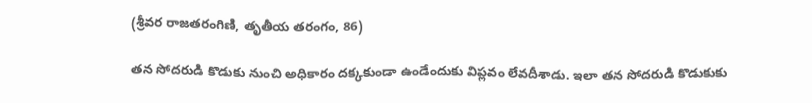(శ్రీవర రాజతరంగిణి, తృతీయ తరంగం, 86)

తన సోదరుడి కొడుకు నుంచి అధికారం దక్కకుండా ఉండేందుకు విప్లవం లేవదీశాడు. ఇలా తన సోదరుడి కొడుకుకు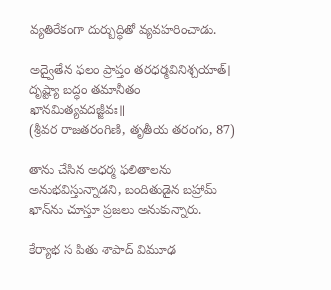వ్యతిరేకంగా దుర్బుద్ధితో వ్యవహరించాడు.

అద్వైతేన ఫలం ప్రాప్తం తరధర్మవినిశ్చయాత్।
దృష్ట్యా బద్ధం తమానీతం ఖానమిత్యవదజ్జీవః॥
(శ్రీవర రాజతరంగిణి, తృతీయ తరంగం, 87)

తాను చేసిన అధర్మ ఫలితాలను అనుభవిస్తున్నాడని, బందితుడైన బహ్రామ్ ఖాన్‌ను చూస్తూ ప్రజలు అనుకున్నారు.

కేర్యాభ స పితు శాపాద్ విమూఢ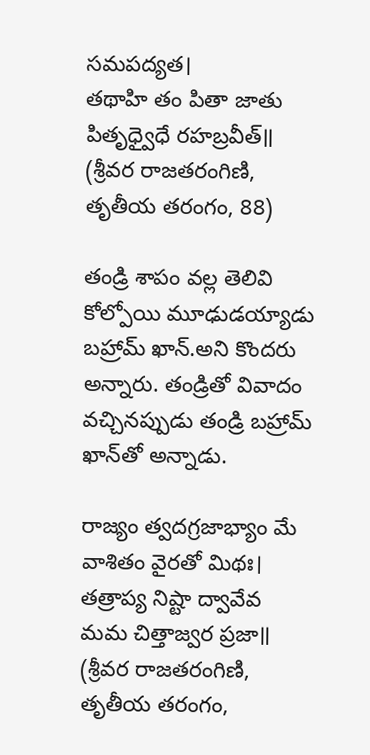సమపద్యత।
తథాహి తం పితా జాతు పితృధ్వైధే రహబ్రవీత్॥
(శ్రీవర రాజతరంగిణి, తృతీయ తరంగం, 88)

తండ్రి శాపం వల్ల తెలివి కోల్పోయి మూఢుడయ్యాడు బహ్రామ్ ఖాన్.అని కొందరు అన్నారు. తండ్రితో వివాదం వచ్చినప్పుడు తండ్రి బహ్రామ్ ఖాన్‌తో అన్నాడు.

రాజ్యం త్వదగ్రజాభ్యాం మే వాశితం వైరతో మిథః।
తత్రాప్య నిష్టా ద్వావేవ మమ చిత్తాజ్వర ప్రజా॥
(శ్రీవర రాజతరంగిణి, తృతీయ తరంగం,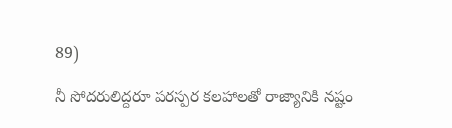89)

నీ సోదరులిద్దరూ పరస్పర కలహాలతో రాజ్యానికి నష్టం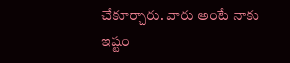చేకూర్చారు. వారు అంటే నాకు ఇష్టం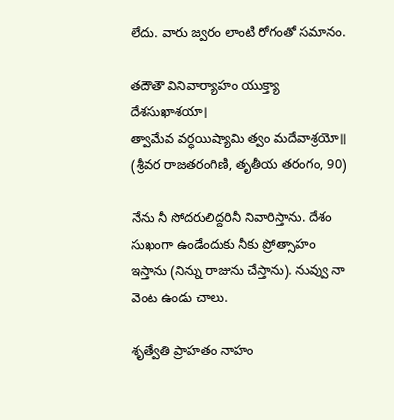లేదు. వారు జ్వరం లాంటి రోగంతో సమానం.

తదౌతౌ వినివార్యాహం యుక్త్యా దేశసుఖాశయా।
త్వామేవ వర్ధయిష్యామి త్వం మదేవాశ్రయో॥
(శ్రీవర రాజతరంగిణి, తృతీయ తరంగం, 90)

నేను నీ సోదరులిద్దరినీ నివారిస్తాను. దేశం సుఖంగా ఉండేందుకు నీకు ప్రోత్సాహం ఇస్తాను (నిన్ను రాజును చేస్తాను). నువ్వు నా వెంట ఉండు చాలు.

శృత్వేతి ప్రాహతం నాహం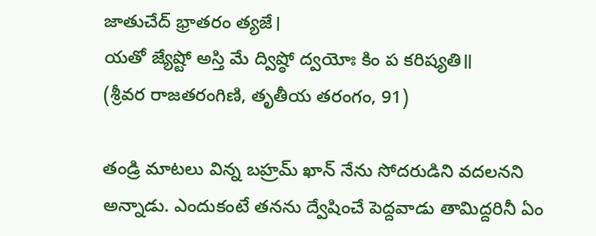జాతుచేద్ భ్రాతరం త్యజే।
యతో జ్యేష్టో అస్తి మే ద్విష్ఠో ద్వయోః కిం ప కరిష్యతి॥
(శ్రీవర రాజతరంగిణి, తృతీయ తరంగం, 91)

తండ్రి మాటలు విన్న బహ్రమ్ ఖాన్ నేను సోదరుడిని వదలనని అన్నాడు. ఎందుకంటే తనను ద్వేషించే పెద్దవాడు తామిద్దరినీ ఏం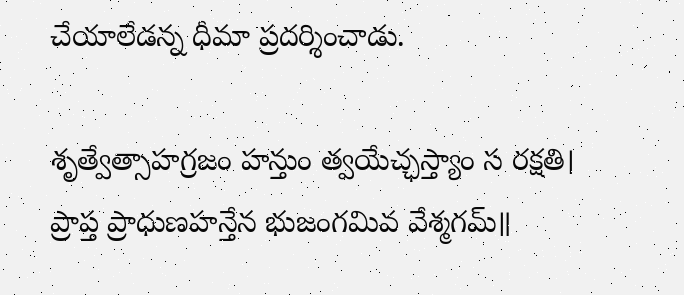చేయాలేడన్న ధీమా ప్రదర్శించాడు.

శృత్వేత్సాహగ్రజం హన్తుం త్వయేచ్ఛస్త్యాం స రక్షతి।
ప్రాప్త ప్రాధుణహన్తేన భుజంగమివ వేశ్మగమ్॥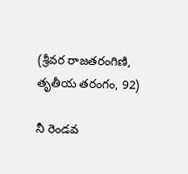(శ్రీవర రాజతరంగిణి, తృతీయ తరంగం, 92)

నీ రెండవ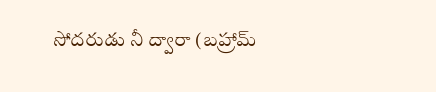సోదరుడు నీ ద్వారా (బహ్రామ్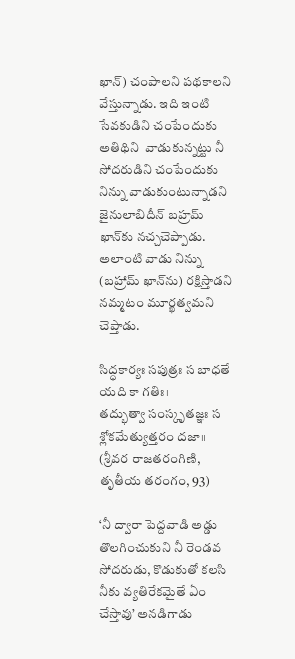ఖాన్) చంపాలని పథకాలని వేస్తున్నాడు. ఇది ఇంటి సేవకుడిని చంపేందుకు అతిథిని  వాడుకున్నట్టు నీ సోదరుడిని చంపేందుకు నిన్ను వాడుకుంటున్నాడని జైనులాబిదీన్ బహ్రమ్ ఖాన్‌కు నచ్చచెప్పాడు. అలాంటి వాడు నిన్ను (బహ్రామ్ ఖాన్‍ను) రక్షిస్తాడని నమ్మటం మూర్ఖత్వమని చెప్తాడు.

సిద్ధకార్యః సపుత్రః స బాధతే యది కా గతిః।
తద్భుత్వా సంస్కృతజ్ఞః స శ్లోకమేత్యుత్తరం దజా॥
(శ్రీవర రాజతరంగిణి, తృతీయ తరంగం, 93)

‘నీ ద్వారా పెద్దవాడి అడ్డు తొలగించుకుని నీ రెండవ సోదరుడు, కొడుకుతో కలసి నీకు వ్యతిరేకమైతే ఏం చేస్తావు’ అనడిగాడు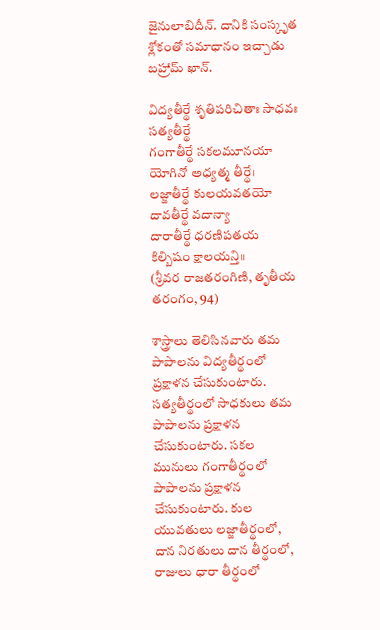జైనులాబిదీన్. దానికి సంస్కృత శ్లోకంతో సమాధానం ఇచ్చాడు బహ్రామ్ ఖాన్.

విద్యతీర్థే శృతిపరిచితాః సాధవః సత్యతీర్థే
గంగాతీర్థే సకలమూనయా యోగినో అధ్యత్మ తీర్థే।
లజ్జాతీర్థే కులయవతయో దావతీర్థే వదాన్యా
దారాతీర్థే ధరణిపతయ కిల్బిషం క్షాలయన్తి॥
(శ్రీవర రాజతరంగిణి, తృతీయ తరంగం, 94)

శాస్త్రాలు తెలిసినవారు తమ పాపాలను విద్యతీర్థంలో ప్రక్షాళన చేసుకుంటారు. సత్యతీర్థంలో సాధకులు తమ పాపాలను ప్రక్షాళన చేసుకుంటారు. సకల మునులు గంగాతీర్థంలో పాపాలను ప్రక్షాళన చేసుకుంటారు. కుల యువతులు లజ్జాతీర్థంలో, దాన నిరతులు దాన తీర్థంలో, రాజులు ధారా తీర్థంలో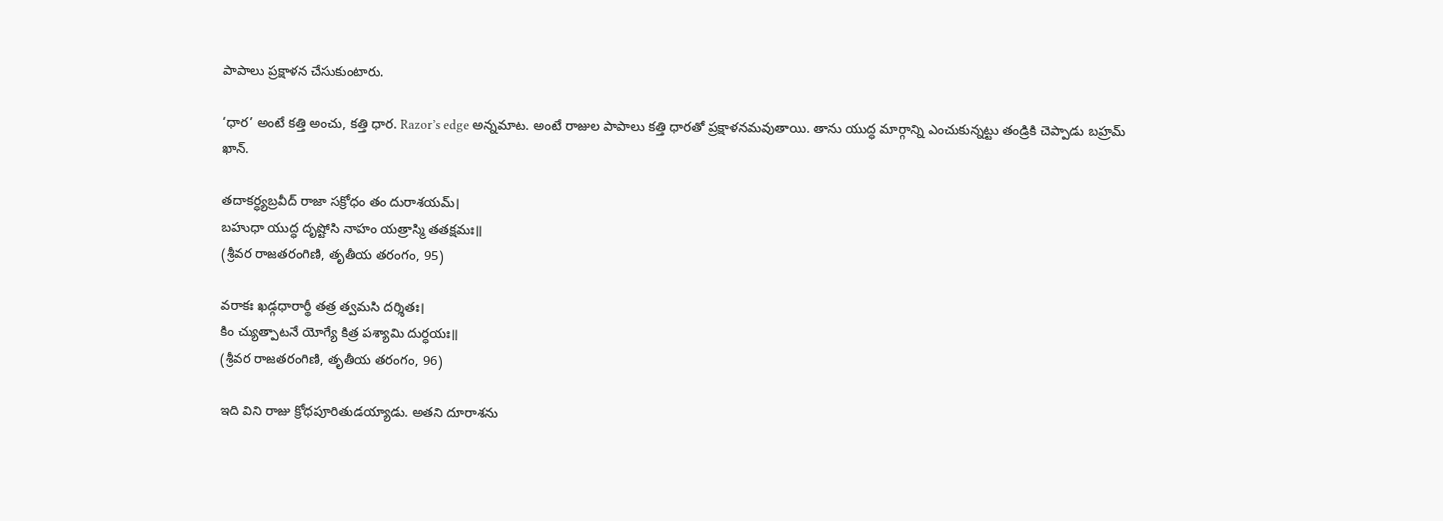పాపాలు ప్రక్షాళన చేసుకుంటారు.

‘ధార’ అంటే కత్తి అంచు, కత్తి ధార. Razor’s edge అన్నమాట. అంటే రాజుల పాపాలు కత్తి ధారతో ప్రక్షాళనమవుతాయి. తాను యుద్ధ మార్గాన్ని ఎంచుకున్నట్టు తండ్రికి చెప్పాడు బహ్రమ్ ఖాన్.

తదాకర్ధ్యబ్రవీద్ రాజా సక్రోధం తం దురాశయమ్।
బహుధా యుద్ధ దృష్టోసి నాహం యత్రాస్మి తతక్షమః॥
(శ్రీవర రాజతరంగిణి, తృతీయ తరంగం, 95)

వరాకః ఖడ్గధారార్థీ తత్ర త్వమసి దర్శితః।
కిం చ్యుత్పాటనే యోగ్యే కిత్ర పశ్యామి దుర్ధయః॥
(శ్రీవర రాజతరంగిణి, తృతీయ తరంగం, 96)

ఇది విని రాజు క్రోధపూరితుడయ్యాడు. అతని దూరాశను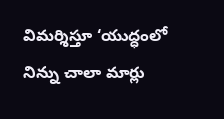విమర్శిస్తూ ‘యుద్ధంలో నిన్ను చాలా మార్లు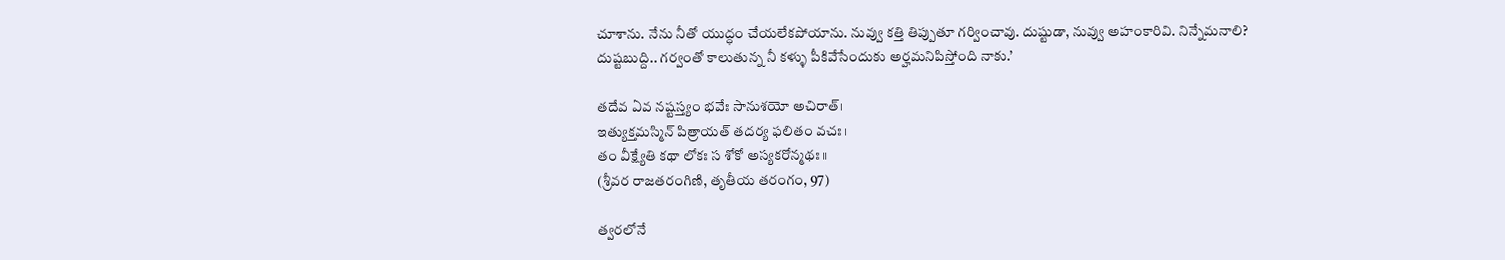చూశాను. నేను నీతో యుద్ధం చేయలేకపోయాను. నువ్వు కత్తి తిప్పుతూ గర్వించావు. దుష్టుడా, నువ్వు అహంకారివి. నిన్నేమనాలి? దుష్టబుద్ది.. గర్వంతో కాలుతున్న నీ కళ్ళు పీకివేసేందుకు అర్హమనిపిస్తోంది నాకు.’

తదేవ ఏవ నష్టస్త్యం భవేః సానుశయో అచిరాత్।
ఇత్యుక్తమస్మిన్ పిత్రాయత్ తదర్య ఫలితం వచః।
తం వీక్ష్యేతి కథా లోకః స శోకో అస్యకరోన్మథః॥
(శ్రీవర రాజతరంగిణి, తృతీయ తరంగం, 97)

త్వరలోనే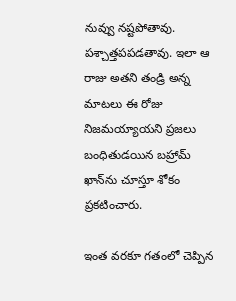నువ్వు నష్టపోతావు. పశ్చాత్తపపడతావు. ఇలా ఆ రాజు అతని తండ్రి అన్న మాటలు ఈ రోజు నిజమయ్యాయని ప్రజలు బంధితుడయిన బహ్రామ్ ఖాన్‌ను చూస్తూ శోకం ప్రకటించారు.

ఇంత వరకూ గతంలో చెప్పిన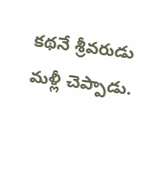కథనే శ్రీవరుడు మళ్లీ చెప్పాడు.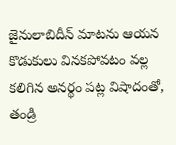జైనులాబిదీన్ మాటను ఆయన కొడుకులు వినకపోవటం వల్ల కలిగిన అనర్థం పట్ల విషాదంతో, తండ్రి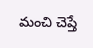మంచి చెప్తే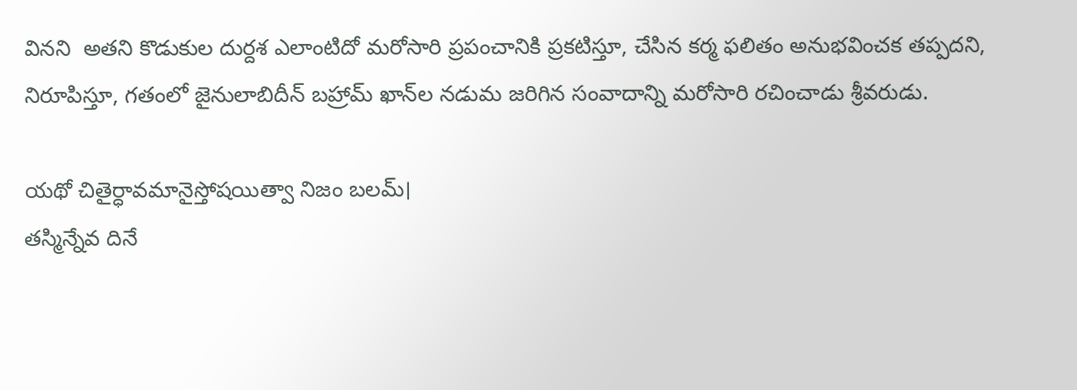వినని  అతని కొడుకుల దుర్దశ ఎలాంటిదో మరోసారి ప్రపంచానికి ప్రకటిస్తూ, చేసిన కర్మ ఫలితం అనుభవించక తప్పదని, నిరూపిస్తూ, గతంలో జైనులాబిదీన్ బహ్రామ్ ఖాన్‌ల నడుమ జరిగిన సంవాదాన్ని మరోసారి రచించాడు శ్రీవరుడు.

యథో చితైర్ధావమానైస్తోషయిత్వా నిజం బలమ్।
తస్మిన్నేవ దినే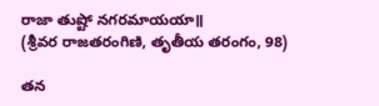రాజా తుష్టో నగరమాయయా॥
(శ్రీవర రాజతరంగిణి, తృతీయ తరంగం, 98)

తన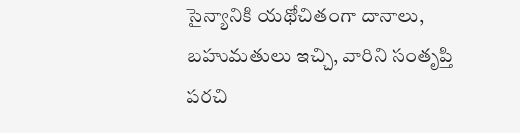సైన్యానికి యథోచితంగా దానాలు, బహుమతులు ఇచ్చి, వారిని సంతృప్తి పరచి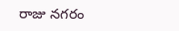రాజు నగరం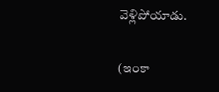వెళ్లిపోయాడు.

(ఇంకా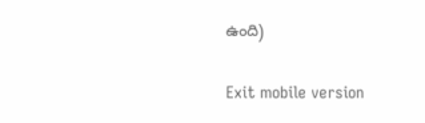ఉంది)

Exit mobile version